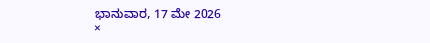ಭಾನುವಾರ, 17 ಮೇ 2026
×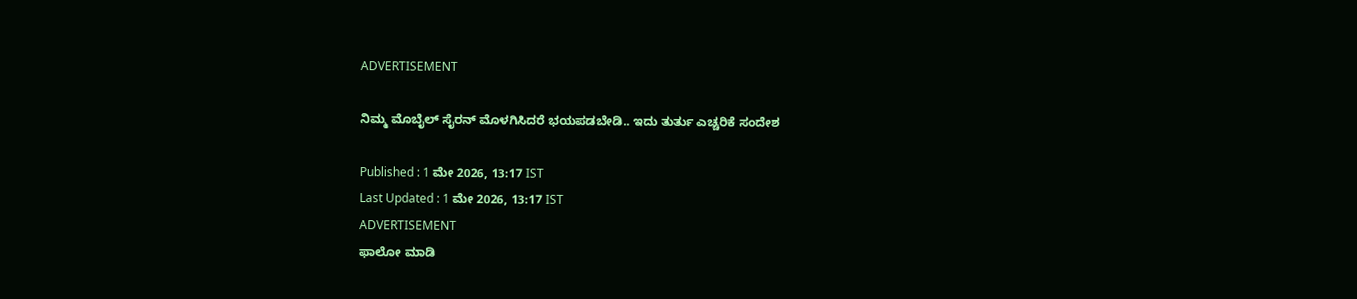ADVERTISEMENT

ನಿಮ್ಮ ಮೊಬೈಲ್ ಸೈರನ್ ಮೊಳಗಿಸಿದರೆ ಭಯಪಡಬೇಡಿ.. ಇದು ತುರ್ತು ಎಚ್ಚರಿಕೆ ಸಂದೇಶ

Published : 1 ಮೇ 2026, 13:17 IST
Last Updated : 1 ಮೇ 2026, 13:17 IST
ADVERTISEMENT
ಫಾಲೋ ಮಾಡಿ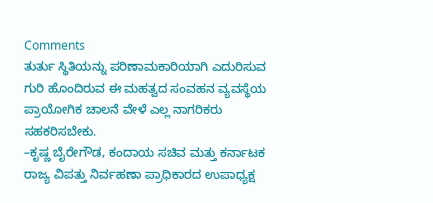Comments
ತುರ್ತು ಸ್ಥಿತಿಯನ್ನು ಪರಿಣಾಮಕಾರಿಯಾಗಿ ಎದುರಿಸುವ ಗುರಿ ಹೊಂದಿರುವ ಈ ಮಹತ್ವದ ಸಂವಹನ ವ್ಯವಸ್ಥೆಯ ಪ್ರಾಯೋಗಿಕ ಚಾಲನೆ ವೇಳೆ ಎಲ್ಲ ನಾಗರಿಕರು ಸಹಕರಿಸಬೇಕು.
–ಕೃಷ್ಣ ಬೈರೇಗೌಡ, ಕಂದಾಯ ಸಚಿವ ಮತ್ತು ಕರ್ನಾಟಕ ರಾಜ್ಯ ವಿಪತ್ತು ನಿರ್ವಹಣಾ ಪ್ರಾಧಿಕಾರದ ಉಪಾಧ್ಯಕ್ಷ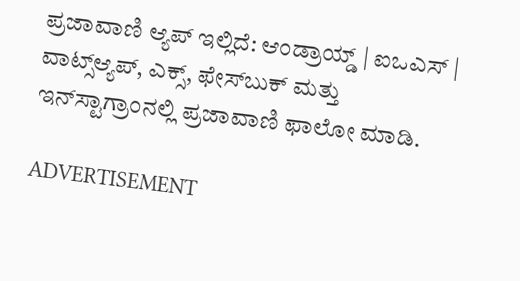ಪ್ರಜಾವಾಣಿ ಆ್ಯಪ್ ಇಲ್ಲಿದೆ: ಆಂಡ್ರಾಯ್ಡ್ | ಐಒಎಸ್ | ವಾಟ್ಸ್ಆ್ಯಪ್, ಎಕ್ಸ್, ಫೇಸ್‌ಬುಕ್ ಮತ್ತು ಇನ್‌ಸ್ಟಾಗ್ರಾಂನಲ್ಲಿ ಪ್ರಜಾವಾಣಿ ಫಾಲೋ ಮಾಡಿ.

ADVERTISEMENT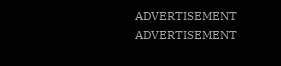ADVERTISEMENT
ADVERTISEMENT